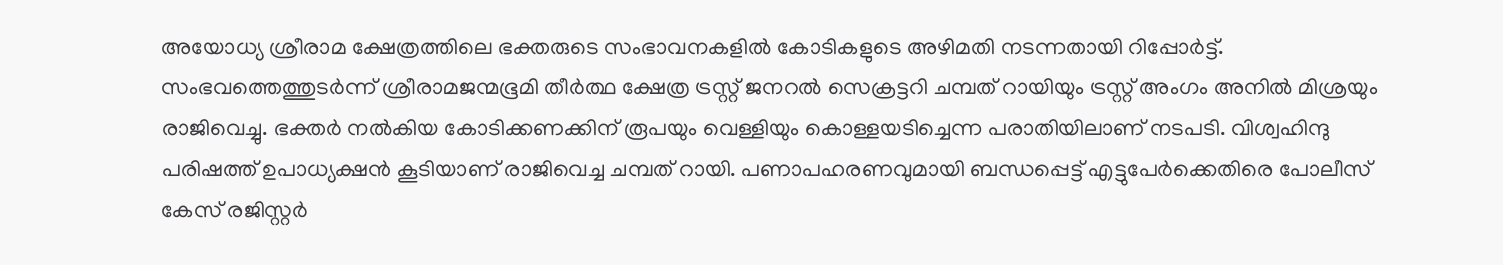അയോധ്യ ശ്രീരാമ ക്ഷേത്രത്തിലെ ഭക്തരുടെ സംഭാവനകളിൽ കോടികളുടെ അഴിമതി നടന്നതായി റിപ്പോർട്ട്. സംഭവത്തെത്തുടർന്ന് ശ്രീരാമജന്മഭൂമി തീർത്ഥ ക്ഷേത്ര ട്രസ്റ്റ് ജനറൽ സെക്രട്ടറി ചമ്പത് റായിയും ട്രസ്റ്റ് അംഗം അനിൽ മിശ്രയും രാജിവെച്ചു. ഭക്തർ നൽകിയ കോടിക്കണക്കിന് രൂപയും വെള്ളിയും കൊള്ളയടിച്ചെന്ന പരാതിയിലാണ് നടപടി. വിശ്വഹിന്ദു പരിഷത്ത് ഉപാധ്യക്ഷൻ കൂടിയാണ് രാജിവെച്ച ചമ്പത് റായി. പണാപഹരണവുമായി ബന്ധപ്പെട്ട് എട്ടുപേർക്കെതിരെ പോലീസ് കേസ് രജിസ്റ്റർ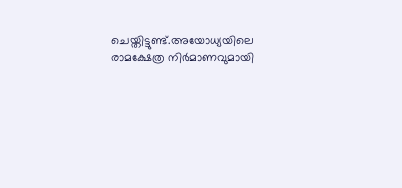ചെയ്തിട്ടുണ്ട്.അയോധ്യയിലെ രാമക്ഷേത്ര നിർമാണവുമായി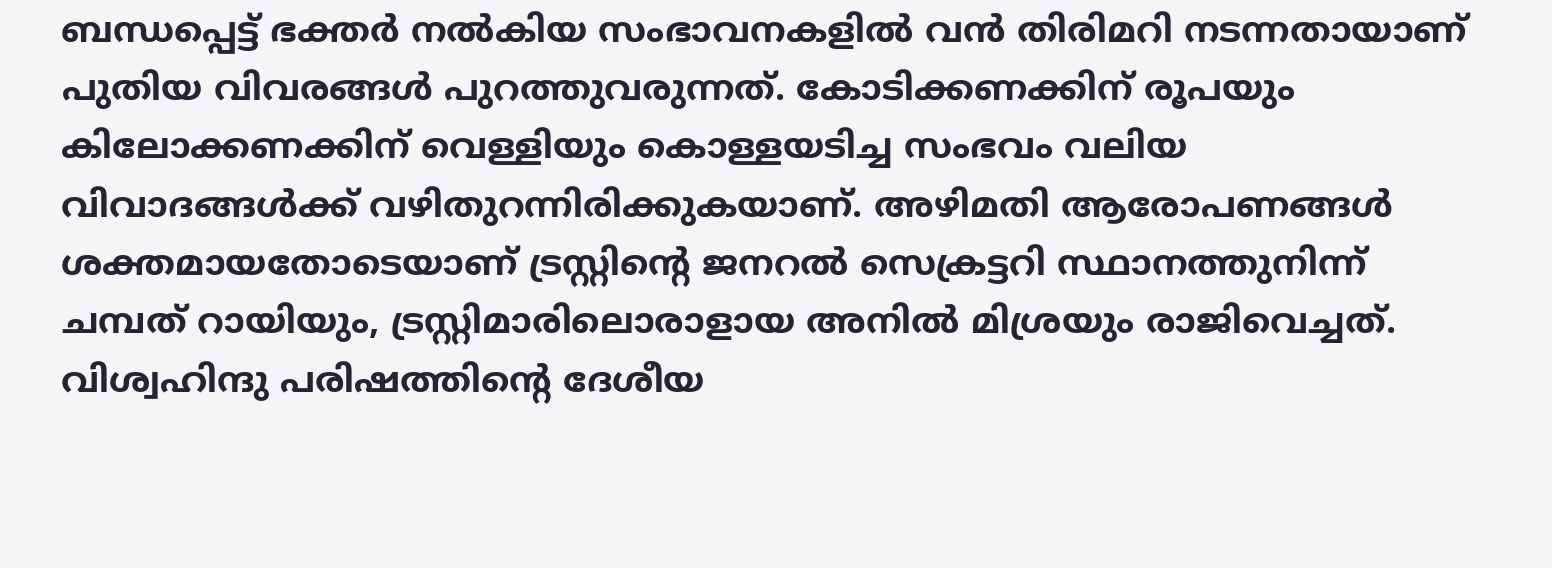ബന്ധപ്പെട്ട് ഭക്തർ നൽകിയ സംഭാവനകളിൽ വൻ തിരിമറി നടന്നതായാണ് പുതിയ വിവരങ്ങൾ പുറത്തുവരുന്നത്. കോടിക്കണക്കിന് രൂപയും കിലോക്കണക്കിന് വെള്ളിയും കൊള്ളയടിച്ച സംഭവം വലിയ വിവാദങ്ങൾക്ക് വഴിതുറന്നിരിക്കുകയാണ്. അഴിമതി ആരോപണങ്ങൾ ശക്തമായതോടെയാണ് ട്രസ്റ്റിന്റെ ജനറൽ സെക്രട്ടറി സ്ഥാനത്തുനിന്ന് ചമ്പത് റായിയും, ട്രസ്റ്റിമാരിലൊരാളായ അനിൽ മിശ്രയും രാജിവെച്ചത്.
വിശ്വഹിന്ദു പരിഷത്തിന്റെ ദേശീയ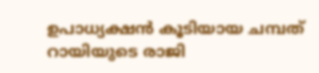ഉപാധ്യക്ഷൻ കൂടിയായ ചമ്പത് റായിയുടെ രാജി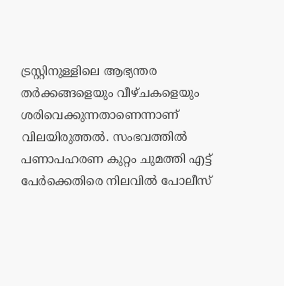ട്രസ്റ്റിനുള്ളിലെ ആഭ്യന്തര തർക്കങ്ങളെയും വീഴ്ചകളെയും ശരിവെക്കുന്നതാണെന്നാണ് വിലയിരുത്തൽ. സംഭവത്തിൽ പണാപഹരണ കുറ്റം ചുമത്തി എട്ട് പേർക്കെതിരെ നിലവിൽ പോലീസ്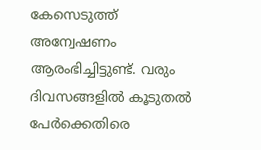കേസെടുത്ത് അന്വേഷണം ആരംഭിച്ചിട്ടുണ്ട്. വരും ദിവസങ്ങളിൽ കൂടുതൽ പേർക്കെതിരെ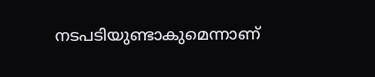നടപടിയുണ്ടാകുമെന്നാണ്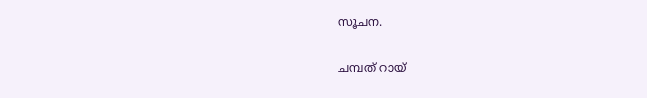സൂചന.

ചമ്പത് റായ്